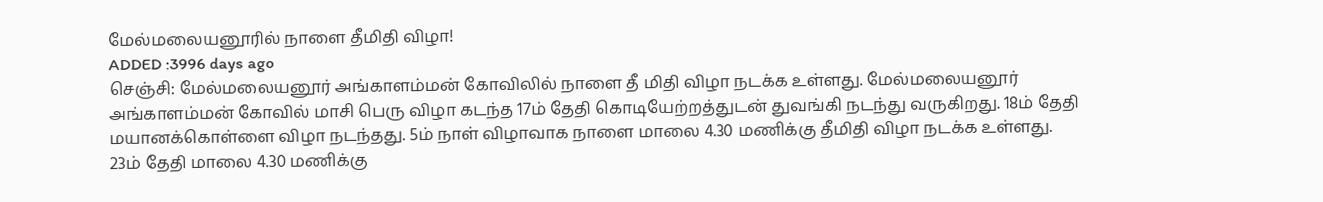மேல்மலையனூரில் நாளை தீமிதி விழா!
ADDED :3996 days ago
செஞ்சி: மேல்மலையனூர் அங்காளம்மன் கோவிலில் நாளை தீ மிதி விழா நடக்க உள்ளது. மேல்மலையனூர் அங்காளம்மன் கோவில் மாசி பெரு விழா கடந்த 17ம் தேதி கொடியேற்றத்துடன் துவங்கி நடந்து வருகிறது. 18ம் தேதி மயானக்கொள்ளை விழா நடந்தது. 5ம் நாள் விழாவாக நாளை மாலை 4.30 மணிக்கு தீமிதி விழா நடக்க உள்ளது. 23ம் தேதி மாலை 4.30 மணிக்கு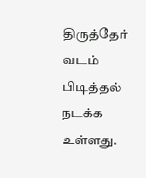திருத்தேர் வடம் பிடித்தல் நடக்க உள்ளது.